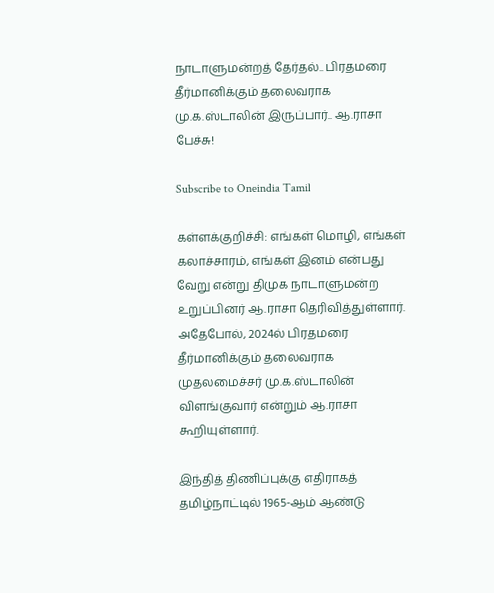நாடாளுமன்றத் தேர்தல்.. பிரதமரை தீர்மானிக்கும் தலைவராக மு.க.ஸ்டாலின் இருப்பார்.. ஆ.ராசா பேச்சு!

Subscribe to Oneindia Tamil

கள்ளக்குறிச்சி: எங்கள் மொழி, எங்கள் கலாச்சாரம், எங்கள் இனம் என்பது வேறு என்று திமுக நாடாளுமன்ற உறுப்பினர் ஆ.ராசா தெரிவித்துள்ளார். அதேபோல், 2024ல் பிரதமரை தீர்மானிக்கும் தலைவராக முதலமைச்சர் மு.க.ஸ்டாலின் விளங்குவார் என்றும் ஆ.ராசா கூறியுள்ளார்.

இந்தித் திணிப்புக்கு எதிராகத் தமிழ்நாட்டில் 1965-ஆம் ஆண்டு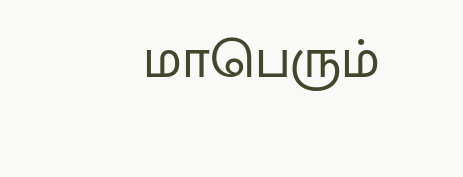மாபெரும்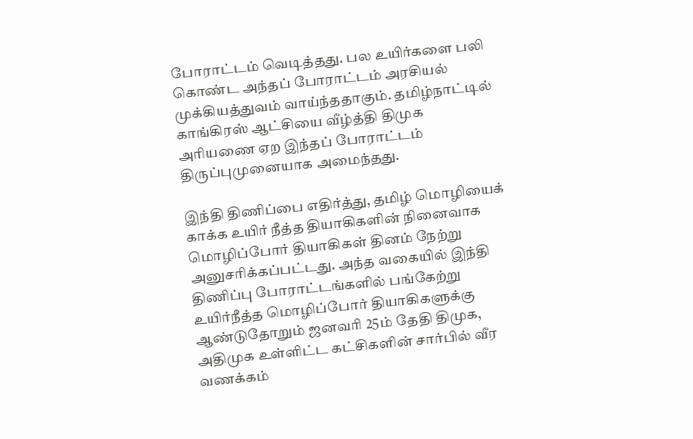போராட்டம் வெடித்தது. பல உயிர்களை பலி கொண்ட அந்தப் போராட்டம் அரசியல் முக்கியத்துவம் வாய்ந்ததாகும். தமிழ்நாட்டில் காங்கிரஸ் ஆட்சியை வீழ்த்தி திமுக அரியணை ஏற இந்தப் போராட்டம் திருப்புமுனையாக அமைந்தது.

இந்தி திணிப்பை எதிர்த்து, தமிழ் மொழியைக் காக்க உயிர் நீத்த தியாகிகளின் நினைவாக மொழிப்போர் தியாகிகள் தினம் நேற்று அனுசரிக்கப்பட்டது. அந்த வகையில் இந்தி திணிப்பு போராட்டங்களில் பங்கேற்று உயிர்நீத்த மொழிப்போர் தியாகிகளுக்கு ஆண்டுதோறும் ஜனவரி 25ம் தேதி திமுக, அதிமுக உள்ளிட்ட கட்சிகளின் சார்பில் வீர வணக்கம்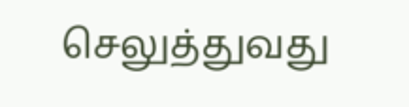செலுத்துவது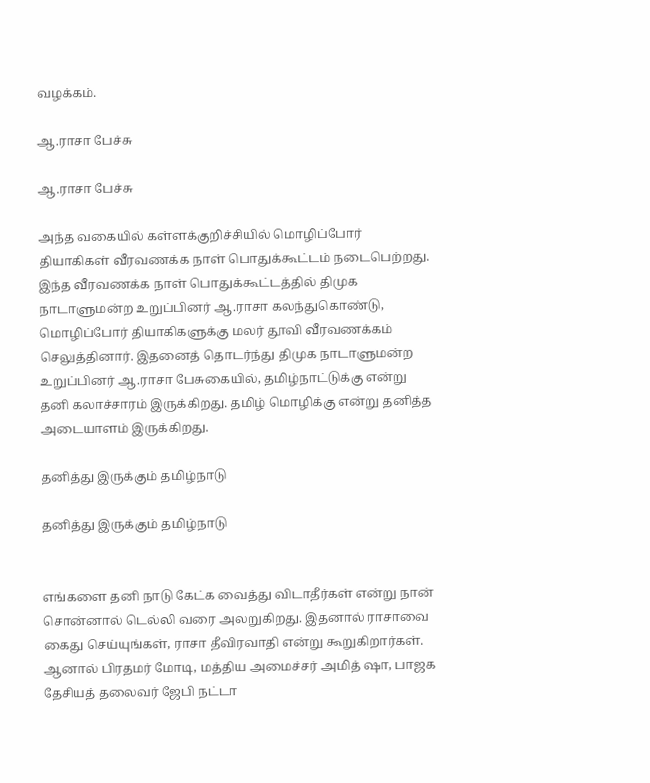வழக்கம்.

ஆ.ராசா பேச்சு

ஆ.ராசா பேச்சு

அந்த வகையில் கள்ளக்குறிச்சியில் மொழிப்போர் தியாகிகள் வீரவணக்க நாள் பொதுக்கூட்டம் நடைபெற்றது. இந்த வீரவணக்க நாள் பொதுக்கூட்டத்தில் திமுக நாடாளுமன்ற உறுப்பினர் ஆ.ராசா கலந்துகொண்டு, மொழிப்போர் தியாகிகளுக்கு மலர் தூவி வீரவணக்கம் செலுத்தினார். இதனைத் தொடர்ந்து திமுக நாடாளுமன்ற உறுப்பினர் ஆ.ராசா பேசுகையில், தமிழ்நாட்டுக்கு என்று தனி கலாச்சாரம் இருக்கிறது. தமிழ் மொழிக்கு என்று தனித்த அடையாளம் இருக்கிறது.

தனித்து இருக்கும் தமிழ்நாடு

தனித்து இருக்கும் தமிழ்நாடு


எங்களை தனி நாடு கேட்க வைத்து விடாதீர்கள் என்று நான் சொன்னால் டெல்லி வரை அலறுகிறது. இதனால் ராசாவை கைது செய்யுங்கள், ராசா தீவிரவாதி என்று கூறுகிறார்கள். ஆனால் பிரதமர் மோடி, மத்திய அமைச்சர் அமித் ஷா, பாஜக தேசியத் தலைவர் ஜேபி நட்டா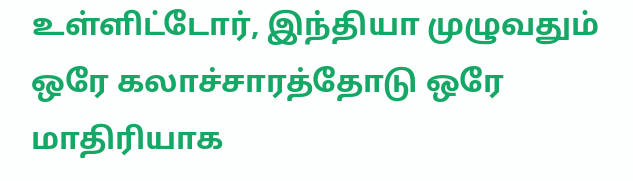உள்ளிட்டோர், இந்தியா முழுவதும் ஒரே கலாச்சாரத்தோடு ஒரே மாதிரியாக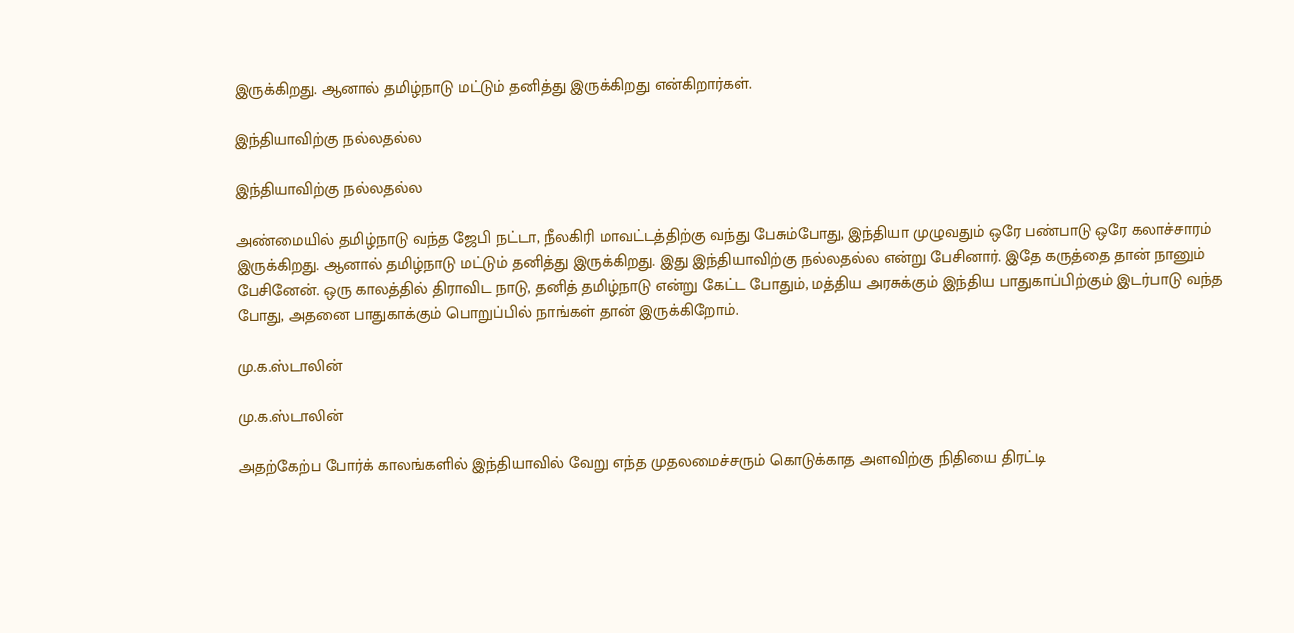இருக்கிறது. ஆனால் தமிழ்நாடு மட்டும் தனித்து இருக்கிறது என்கிறார்கள்.

இந்தியாவிற்கு நல்லதல்ல

இந்தியாவிற்கு நல்லதல்ல

அண்மையில் தமிழ்நாடு வந்த ஜேபி நட்டா, நீலகிரி மாவட்டத்திற்கு வந்து பேசும்போது, இந்தியா முழுவதும் ஒரே பண்பாடு ஒரே கலாச்சாரம் இருக்கிறது. ஆனால் தமிழ்நாடு மட்டும் தனித்து இருக்கிறது. இது இந்தியாவிற்கு நல்லதல்ல என்று பேசினார். இதே கருத்தை தான் நானும் பேசினேன். ஒரு காலத்தில் திராவிட நாடு, தனித் தமிழ்நாடு என்று கேட்ட போதும், மத்திய அரசுக்கும் இந்திய பாதுகாப்பிற்கும் இடர்பாடு வந்த போது, அதனை பாதுகாக்கும் பொறுப்பில் நாங்கள் தான் இருக்கிறோம்.

மு.க.ஸ்டாலின்

மு.க.ஸ்டாலின்

அதற்கேற்ப போர்க் காலங்களில் இந்தியாவில் வேறு எந்த முதலமைச்சரும் கொடுக்காத அளவிற்கு நிதியை திரட்டி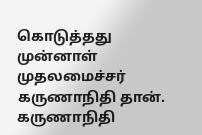கொடுத்தது முன்னாள் முதலமைச்சர் கருணாநிதி தான். கருணாநிதி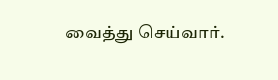வைத்து செய்வார்.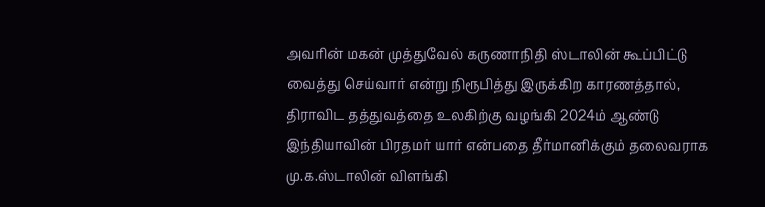அவரின் மகன் முத்துவேல் கருணாநிதி ஸ்டாலின் கூப்பிட்டு வைத்து செய்வார் என்று நிரூபித்து இருக்கிற காரணத்தால், திராவிட தத்துவத்தை உலகிற்கு வழங்கி 2024ம் ஆண்டு இந்தியாவின் பிரதமர் யார் என்பதை தீர்மானிக்கும் தலைவராக மு.க.ஸ்டாலின் விளங்கி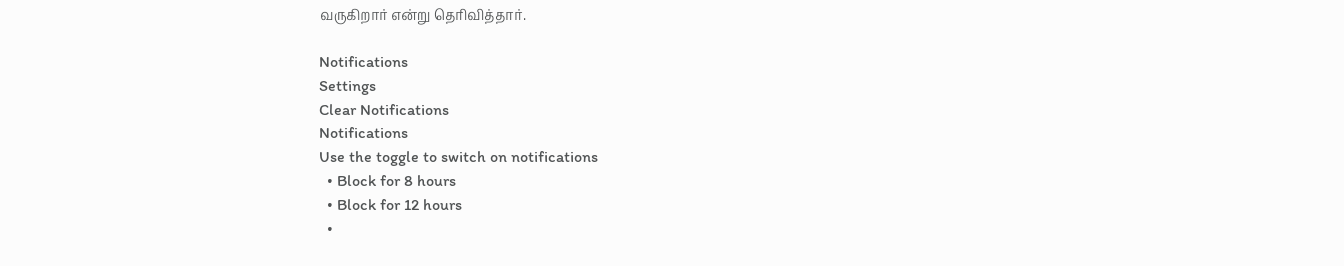வருகிறார் என்று தெரிவித்தார்.

Notifications
Settings
Clear Notifications
Notifications
Use the toggle to switch on notifications
  • Block for 8 hours
  • Block for 12 hours
  •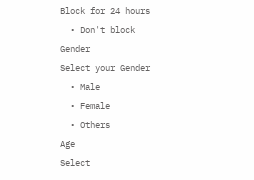Block for 24 hours
  • Don't block
Gender
Select your Gender
  • Male
  • Female
  • Others
Age
Select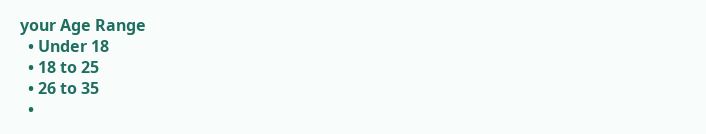your Age Range
  • Under 18
  • 18 to 25
  • 26 to 35
  •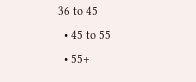36 to 45
  • 45 to 55
  • 55+